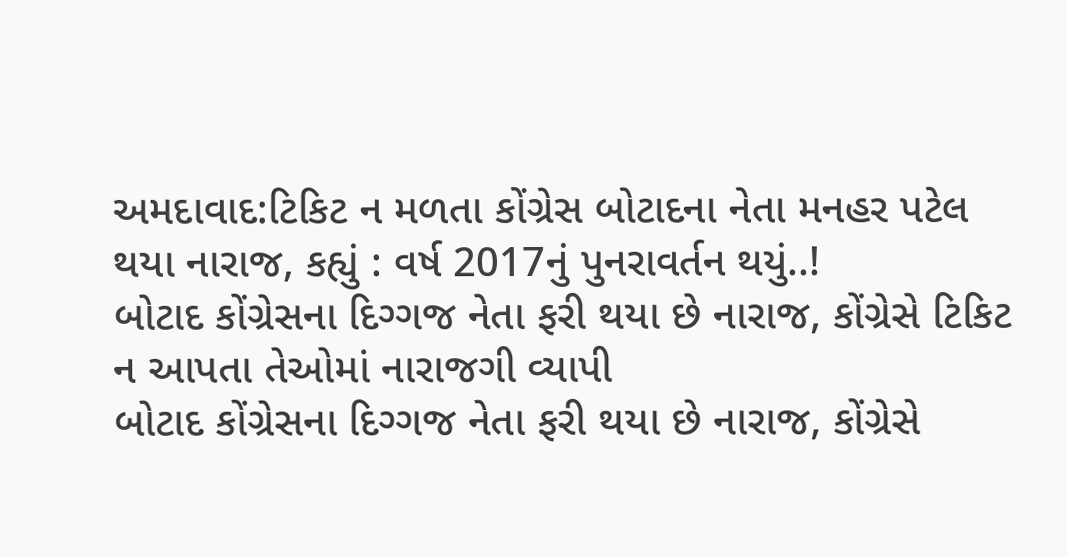અમદાવાદ:ટિકિટ ન મળતા કોંગ્રેસ બોટાદના નેતા મનહર પટેલ થયા નારાજ, કહ્યું : વર્ષ 2017નું પુનરાવર્તન થયું..!
બોટાદ કોંગ્રેસના દિગ્ગજ નેતા ફરી થયા છે નારાજ, કોંગ્રેસે ટિકિટ ન આપતા તેઓમાં નારાજગી વ્યાપી
બોટાદ કોંગ્રેસના દિગ્ગજ નેતા ફરી થયા છે નારાજ, કોંગ્રેસે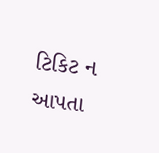ટિકિટ ન આપતા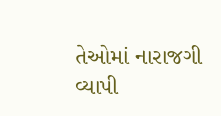તેઓમાં નારાજગી વ્યાપી